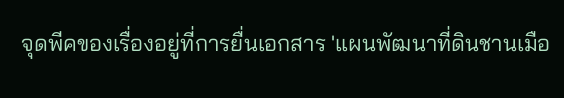จุดพีคของเรื่องอยู่ที่การยื่นเอกสาร 'แผนพัฒนาที่ดินชานเมือ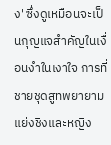ง' ซึ่งดูเหมือนจะเป็นกุญแจสำคัญในเงื่อนงำในเงาใจ การที่ชายชุดสูทพยายามแย่งชิงและหญิง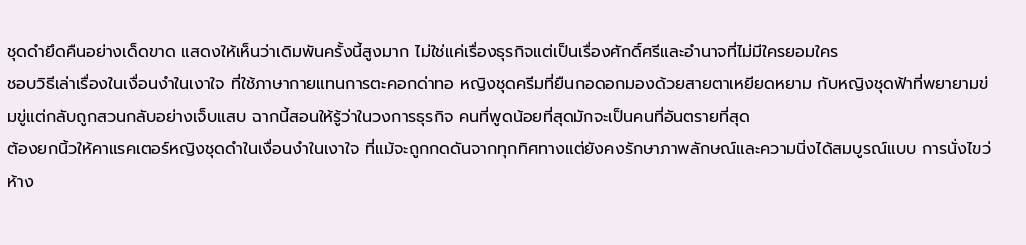ชุดดำยึดคืนอย่างเด็ดขาด แสดงให้เห็นว่าเดิมพันครั้งนี้สูงมาก ไม่ใช่แค่เรื่องธุรกิจแต่เป็นเรื่องศักดิ์ศรีและอำนาจที่ไม่มีใครยอมใคร
ชอบวิธีเล่าเรื่องในเงื่อนงำในเงาใจ ที่ใช้ภาษากายแทนการตะคอกด่าทอ หญิงชุดครีมที่ยืนกอดอกมองด้วยสายตาเหยียดหยาม กับหญิงชุดฟ้าที่พยายามข่มขู่แต่กลับถูกสวนกลับอย่างเจ็บแสบ ฉากนี้สอนให้รู้ว่าในวงการธุรกิจ คนที่พูดน้อยที่สุดมักจะเป็นคนที่อันตรายที่สุด
ต้องยกนิ้วให้คาแรคเตอร์หญิงชุดดำในเงื่อนงำในเงาใจ ที่แม้จะถูกกดดันจากทุกทิศทางแต่ยังคงรักษาภาพลักษณ์และความนิ่งได้สมบูรณ์แบบ การนั่งไขว่ห้าง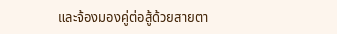และจ้องมองคู่ต่อสู้ด้วยสายตา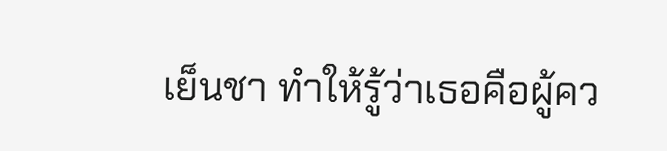เย็นชา ทำให้รู้ว่าเธอคือผู้คว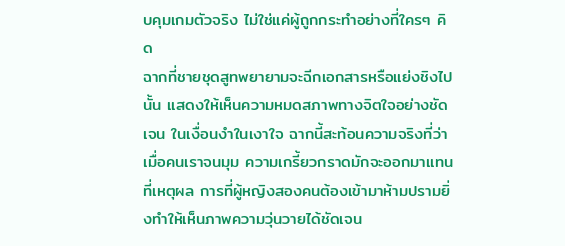บคุมเกมตัวจริง ไม่ใช่แค่ผู้ถูกกระทำอย่างที่ใครๆ คิด
ฉากที่ชายชุดสูทพยายามจะฉีกเอกสารหรือแย่งชิงไปนั้น แสดงให้เห็นความหมดสภาพทางจิตใจอย่างชัดเจน ในเงื่อนงำในเงาใจ ฉากนี้สะท้อนความจริงที่ว่าเมื่อคนเราจนมุม ความเกรี้ยวกราดมักจะออกมาแทนที่เหตุผล การที่ผู้หญิงสองคนต้องเข้ามาห้ามปรามยิ่งทำให้เห็นภาพความวุ่นวายได้ชัดเจน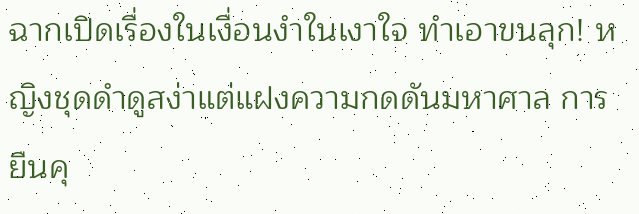ฉากเปิดเรื่องในเงื่อนงำในเงาใจ ทำเอาขนลุก! หญิงชุดดำดูสง่าแต่แฝงความกดดันมหาศาล การยืนคุ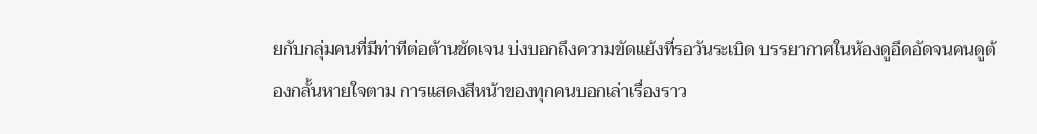ยกับกลุ่มคนที่มีท่าทีต่อต้านชัดเจน บ่งบอกถึงความขัดแย้งที่รอวันระเบิด บรรยากาศในห้องดูอึดอัดจนคนดูต้องกลั้นหายใจตาม การแสดงสีหน้าของทุกคนบอกเล่าเรื่องราว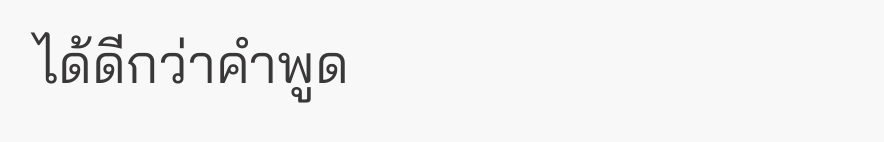ได้ดีกว่าคำพูด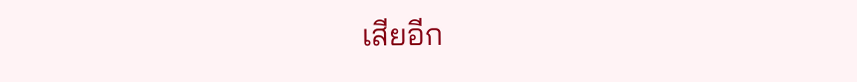เสียอีก